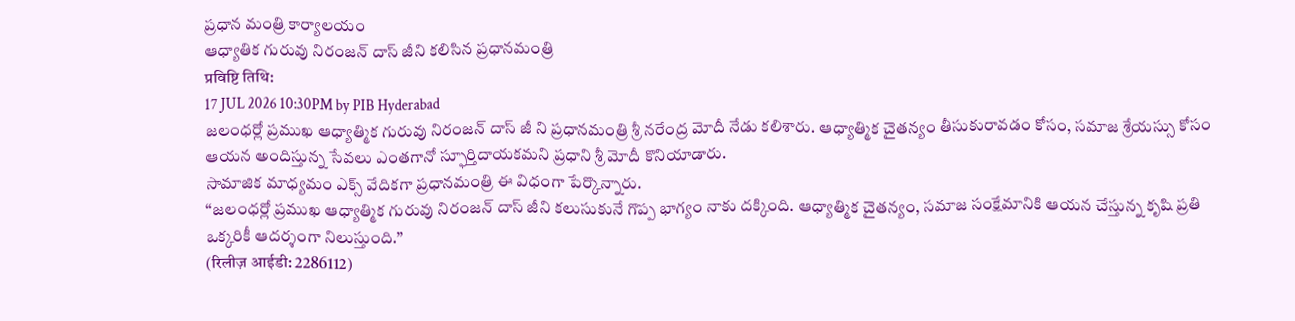ప్రధాన మంత్రి కార్యాలయం
ఆధ్యాతిక గురువు నిరంజన్ దాస్ జీని కలిసిన ప్రధానమంత్రి
प्रविष्टि तिथि:
17 JUL 2026 10:30PM by PIB Hyderabad
జలంధర్లో ప్రముఖ ఆధ్యాత్మిక గురువు నిరంజన్ దాస్ జీ ని ప్రధానమంత్రి శ్రీ నరేంద్ర మోదీ నేడు కలిశారు. ఆధ్యాత్మిక చైతన్యం తీసుకురావడం కోసం, సమాజ శ్రేయస్సు కోసం ఆయన అందిస్తున్న సేవలు ఎంతగానో స్ఫూర్తిదాయకమని ప్రధాని శ్రీ మోదీ కొనియాడారు.
సామాజిక మాధ్యమం ఎక్స్ వేదికగా ప్రధానమంత్రి ఈ విధంగా పేర్కొన్నారు.
‘‘జలంధర్లో ప్రముఖ ఆధ్యాత్మిక గురువు నిరంజన్ దాస్ జీని కలుసుకునే గొప్ప భాగ్యం నాకు దక్కింది. ఆధ్యాత్మిక చైతన్యం, సమాజ సంక్షేమానికి ఆయన చేస్తున్న కృషి ప్రతి ఒక్కరికీ ఆదర్శంగా నిలుస్తుంది.’’
(रिलीज़ आईडी: 2286112)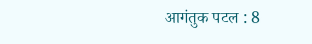आगंतुक पटल : 8